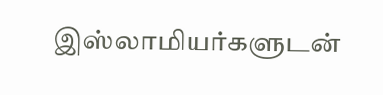இஸ்லாமியர்களுடன்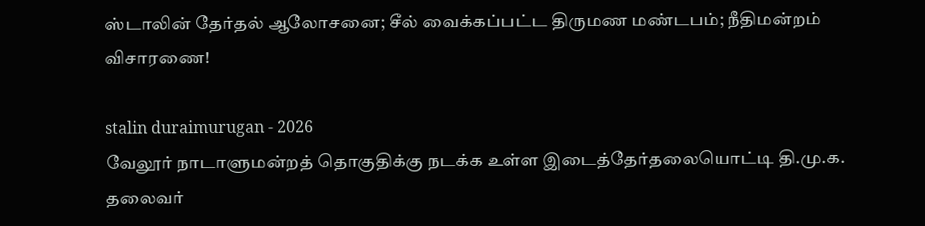ஸ்டாலின் தேர்தல் ஆலோசனை; சீல் வைக்கப்பட்ட திருமண மண்டபம்; நீதிமன்றம் விசாரணை!

stalin duraimurugan - 2026
வேலூர் நாடாளுமன்றத் தொகுதிக்கு நடக்க உள்ள இடைத்தேர்தலையொட்டி தி.மு.க. தலைவர்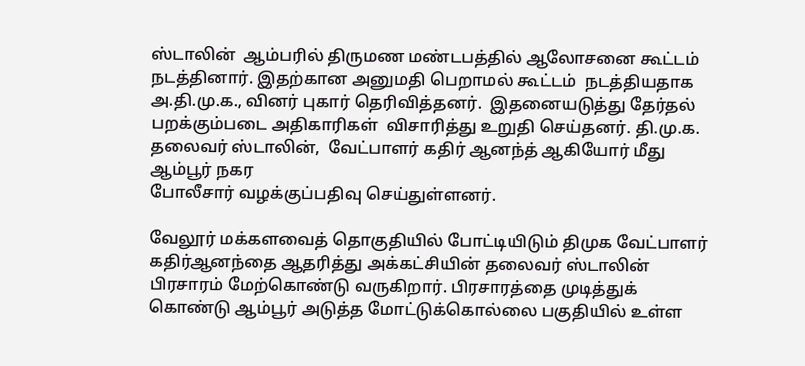ஸ்டாலின்  ஆம்பரில் திருமண மண்டபத்தில் ஆலோசனை கூட்டம்  நடத்தினார். இதற்கான அனுமதி பெறாமல் கூட்டம்  நடத்தியதாக அ.தி.மு.க., வினர் புகார் தெரிவித்தனர்.  இதனையடுத்து தேர்தல் பறக்கும்படை அதிகாரிகள்  விசாரித்து உறுதி செய்தனர். தி.மு.க. தலைவர் ஸ்டாலின்,  வேட்பாளர் கதிர் ஆனந்த் ஆகியோர் மீது ஆம்பூர் நகர
போலீசார் வழக்குப்பதிவு செய்துள்ளனர்.

வேலூர் மக்களவைத் தொகுதியில் போட்டியிடும் திமுக வேட்பாளர் கதிர்ஆனந்தை ஆதரித்து அக்கட்சியின் தலைவர் ஸ்டாலின் பிரசாரம் மேற்கொண்டு வருகிறார். பிரசாரத்தை முடித்துக் கொண்டு ஆம்பூர் அடுத்த மோட்டுக்கொல்லை பகுதியில் உள்ள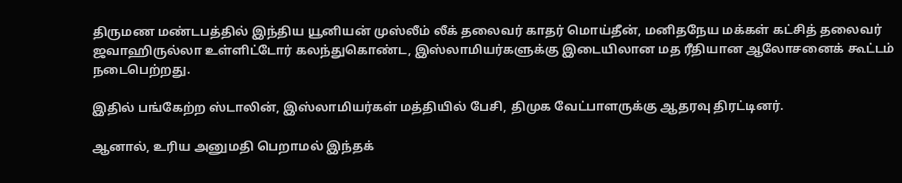திருமண மண்டபத்தில் இந்திய யூனியன் முஸ்லீம் லீக் தலைவர் காதர் மொய்தீன், மனிதநேய மக்கள் கட்சித் தலைவர் ஜவாஹிருல்லா உள்ளிட்டோர் கலந்துகொண்ட, இஸ்லாமியர்களுக்கு இடையிலான மத ரீதியான ஆலோசனைக் கூட்டம் நடைபெற்றது.

இதில் பங்கேற்ற ஸ்டாலின், இஸ்லாமியர்கள் மத்தியில் பேசி, திமுக வேட்பாளருக்கு ஆதரவு திரட்டினர்.

ஆனால், உரிய அனுமதி பெறாமல் இந்தக்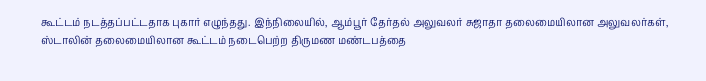கூட்டம் நடத்தப்பட்டதாக புகார் எழுந்தது. இந்நிலையில், ஆம்பூர் தேர்தல் அலுவலர் சுஜாதா தலைமையிலான அலுவலர்கள், ஸ்டாலின் தலைமையிலான கூட்டம் நடைபெற்ற திருமண மண்டபத்தை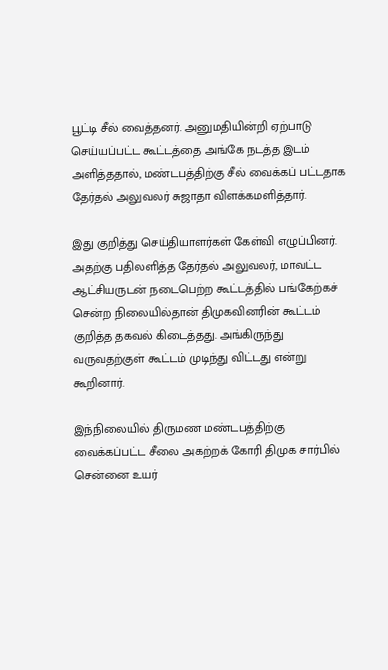பூட்டி சீல் வைத்தனர். அனுமதியின்றி ஏற்பாடு செய்யப்பட்ட கூட்டத்தை அங்கே நடத்த இடம் அளித்ததால், மண்டபத்திற்கு சீல் வைக்கப் பட்டதாக தேர்தல் அலுவலர் சுஜாதா விளக்கமளித்தார்.

இது குறித்து செய்தியாளர்கள் கேள்வி எழுப்பினர். அதற்கு பதிலளித்த தேர்தல் அலுவலர், மாவட்ட ஆட்சியருடன் நடைபெற்ற கூட்டத்தில் பங்கேற்கச் சென்ற நிலையில்தான் திமுகவினரின் கூட்டம் குறித்த தகவல் கிடைத்தது. அங்கிருந்து வருவதற்குள் கூட்டம் முடிந்து விட்டது என்று கூறினார்.

இந்நிலையில் திருமண மண்டபத்திற்கு வைக்கப்பட்ட சீலை அகற்றக் கோரி திமுக சார்பில் சென்னை உயர்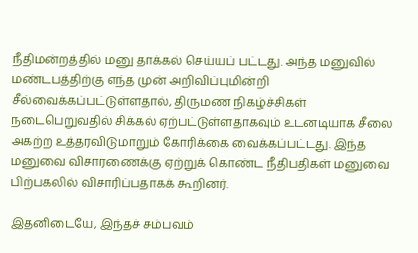நீதிமன்றத்தில் மனு தாக்கல் செய்யப் பட்டது. அந்த மனுவில் மண்டபத்திற்கு எந்த முன் அறிவிப்புமின்றி சீல்வைக்கப்பட்டுள்ளதால், திருமண நிகழ்ச்சிகள் நடைபெறுவதில் சிக்கல் ஏற்பட்டுள்ளதாகவும் உடனடியாக சீலை அகற்ற உத்தரவிடுமாறும் கோரிக்கை வைக்கப்பட்டது. இந்த மனுவை விசாரணைக்கு ஏற்றுக் கொண்ட நீதிபதிகள் மனுவை பிற்பகலில் விசாரிப்பதாகக் கூறினர்.

இதனிடையே, இந்தச் சம்பவம்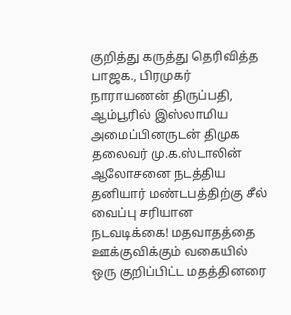குறித்து கருத்து தெரிவித்த பாஜக., பிரமுகர் நாராயணன் திருப்பதி, ஆம்பூரில் இஸ்லாமிய அமைப்பினருடன் திமுக தலைவர் மு.க.ஸ்டாலின் ஆலோசனை நடத்திய தனியார் மண்டபத்திற்கு சீல் வைப்பு சரியான நடவடிக்கை! மதவாதத்தை ஊக்குவிக்கும் வகையில் ஒரு குறிப்பிட்ட மதத்தினரை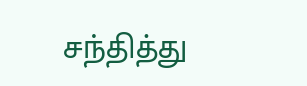சந்தித்து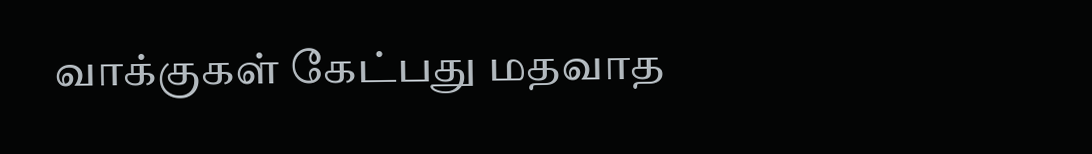வாக்குகள் கேட்பது மதவாத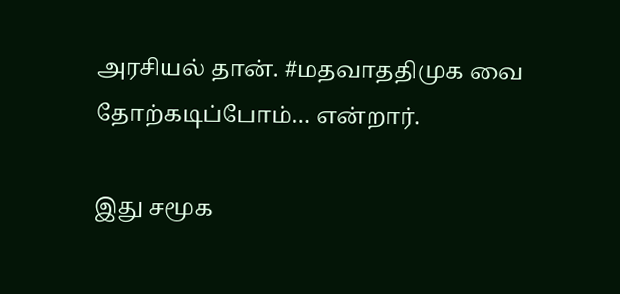அரசியல் தான். #மதவாததிமுக வை தோற்கடிப்போம்… என்றார்.

இது சமூக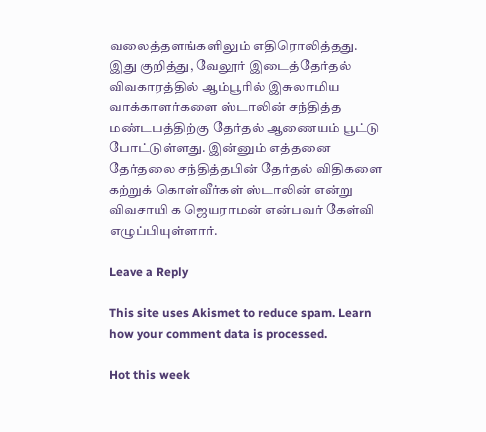வலைத்தளங்களிலும் எதிரொலித்தது. இது குறித்து, வேலூர் இடைத்தேர்தல் விவகாரத்தில் ஆம்பூரில் இசுலாமிய வாக்காளர்களை ஸ்டாலின் சந்தித்த மண்டபத்திற்கு தேர்தல் ஆணையம் பூட்டு போட்டுள்ளது. இன்னும் எத்தனை தேர்தலை சந்தித்தபின் தேர்தல் விதிகளை கற்றுக் கொள்வீர்கள் ஸ்டாலின் என்று விவசாயி க ஜெயராமன் என்பவர் கேள்வி எழுப்பியுள்ளார்.

Leave a Reply

This site uses Akismet to reduce spam. Learn how your comment data is processed.

Hot this week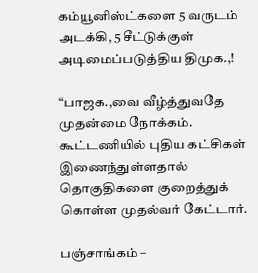கம்யூனிஸ்ட்களை 5 வருடம் அடக்கி, 5 சீட்டுக்குள் அடிமைப்படுத்திய திமுக.,!

“பாஜக.,வை வீழ்த்துவதே முதன்மை நோக்கம். கூட்டணியில் புதிய கட்சிகள் இணைந்துள்ளதால் தொகுதிகளை குறைத்துக் கொள்ள முதல்வர் கேட்டார்.

பஞ்சாங்கம் –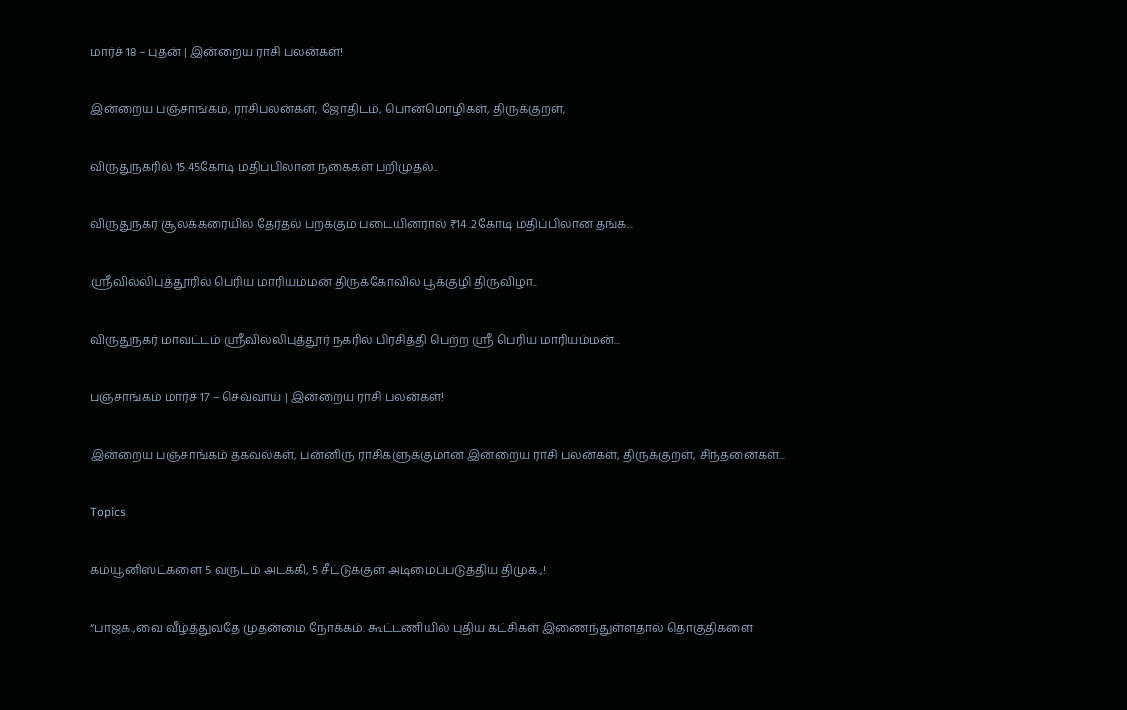மார்ச் 18 – புதன் | இன்றைய ராசி பலன்கள்!

இன்றைய பஞ்சாங்கம், ராசிபலன்கள், ஜோதிடம், பொன்மொழிகள், திருக்குறள்,

விருதுநகரில் 15.45கோடி மதிப்பிலான நகைகள் பறிமுதல்..

விருதுநகர் சூலக்கரையில் தேர்தல் பறக்கும் படையினரால் ₹14 .2கோடி மதிப்பிலான தங்க...

ஸ்ரீவில்லிபுத்தூரில் பெரிய மாரியம்மன் திருக்கோவில் பூக்குழி திருவிழா..

விருதுநகர் மாவட்டம் ஸ்ரீவில்லிபுத்தூர் நகரில் பிரசித்தி பெற்ற ஸ்ரீ பெரிய மாரியம்மன்...

பஞ்சாங்கம் மார்ச் 17 – செவ்வாய் | இன்றைய ராசி பலன்கள்!

இன்றைய பஞ்சாங்கம் தகவல்கள், பன்னிரு ராசிகளுக்குமான இன்றைய ராசி பலன்கள், திருக்குறள், சிந்தனைகள்...

Topics

கம்யூனிஸ்ட்களை 5 வருடம் அடக்கி, 5 சீட்டுக்குள் அடிமைப்படுத்திய திமுக.,!

“பாஜக.,வை வீழ்த்துவதே முதன்மை நோக்கம். கூட்டணியில் புதிய கட்சிகள் இணைந்துள்ளதால் தொகுதிகளை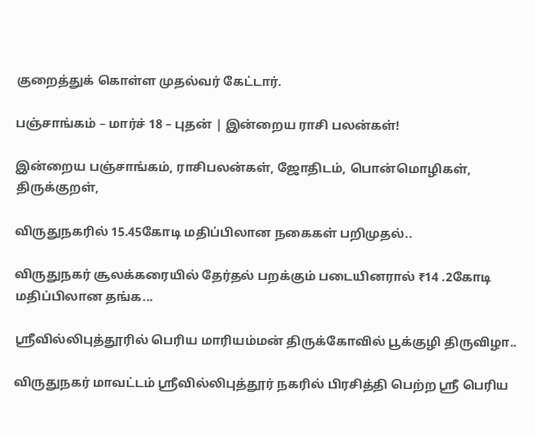குறைத்துக் கொள்ள முதல்வர் கேட்டார்.

பஞ்சாங்கம் – மார்ச் 18 – புதன் | இன்றைய ராசி பலன்கள்!

இன்றைய பஞ்சாங்கம், ராசிபலன்கள், ஜோதிடம், பொன்மொழிகள், திருக்குறள்,

விருதுநகரில் 15.45கோடி மதிப்பிலான நகைகள் பறிமுதல்..

விருதுநகர் சூலக்கரையில் தேர்தல் பறக்கும் படையினரால் ₹14 .2கோடி மதிப்பிலான தங்க...

ஸ்ரீவில்லிபுத்தூரில் பெரிய மாரியம்மன் திருக்கோவில் பூக்குழி திருவிழா..

விருதுநகர் மாவட்டம் ஸ்ரீவில்லிபுத்தூர் நகரில் பிரசித்தி பெற்ற ஸ்ரீ பெரிய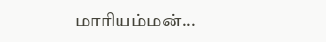மாரியம்மன்...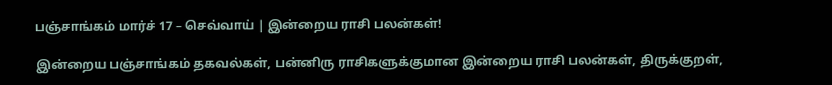பஞ்சாங்கம் மார்ச் 17 – செவ்வாய் | இன்றைய ராசி பலன்கள்!

இன்றைய பஞ்சாங்கம் தகவல்கள், பன்னிரு ராசிகளுக்குமான இன்றைய ராசி பலன்கள், திருக்குறள்,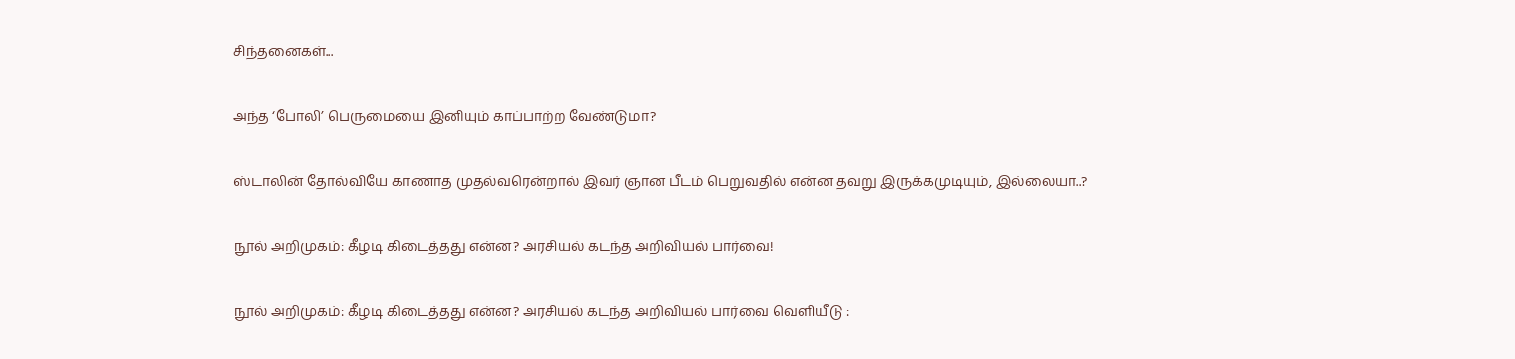சிந்தனைகள்...

அந்த ‘போலி’ பெருமையை இனியும் காப்பாற்ற வேண்டுமா?

ஸ்டாலின் தோல்வியே காணாத முதல்வரென்றால் இவர் ஞான பீடம் பெறுவதில் என்ன தவறு இருக்கமுடியும், இல்லையா..?

நூல் அறிமுகம்: கீழடி கிடைத்தது என்ன? அரசியல் கடந்த அறிவியல் பார்வை!

நூல் அறிமுகம்: கீழடி கிடைத்தது என்ன? அரசியல் கடந்த அறிவியல் பார்வை வெளியீடு :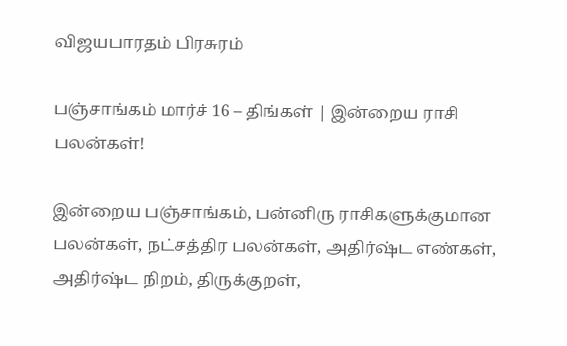விஜயபாரதம் பிரசுரம்

பஞ்சாங்கம் மார்ச் 16 – திங்கள் | இன்றைய ராசி பலன்கள்!

இன்றைய பஞ்சாங்கம், பன்னிரு ராசிகளுக்குமான பலன்கள், நட்சத்திர பலன்கள், அதிர்ஷ்ட எண்கள், அதிர்ஷ்ட நிறம், திருக்குறள்,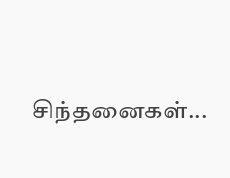சிந்தனைகள்...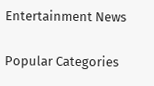Entertainment News

Popular Categories